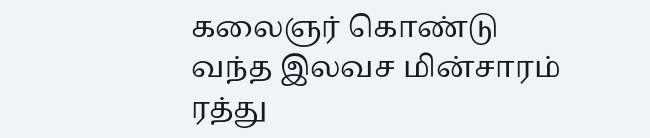கலைஞர் கொண்டு வந்த இலவச மின்சாரம் ரத்து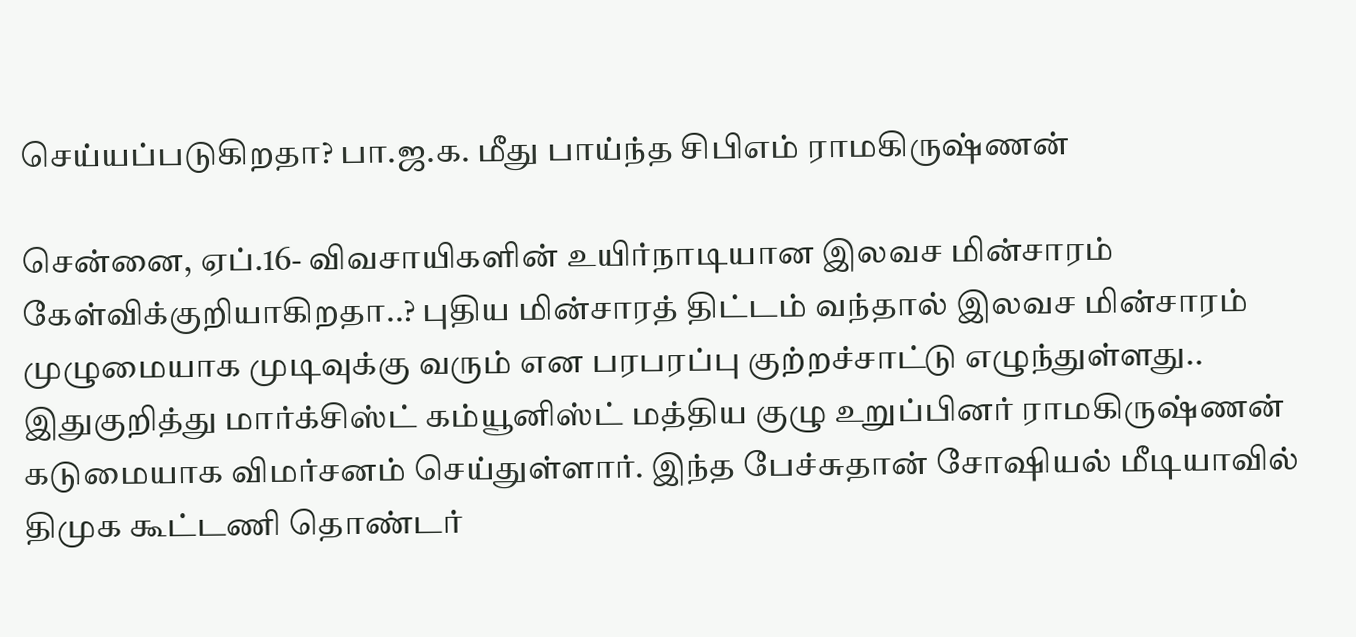செய்யப்படுகிறதா? பா.ஜ.க. மீது பாய்ந்த சிபிஎம் ராமகிருஷ்ணன்

சென்னை, ஏப்.16- விவசாயிகளின் உயிர்நாடியான இலவச மின்சாரம் கேள்விக்குறியாகிறதா..? புதிய மின்சாரத் திட்டம் வந்தால் இலவச மின்சாரம் முழுமையாக முடிவுக்கு வரும் என பரபரப்பு குற்றச்சாட்டு எழுந்துள்ளது.. இதுகுறித்து மார்க்சிஸ்ட் கம்யூனிஸ்ட் மத்திய குழு உறுப்பினர் ராமகிருஷ்ணன் கடுமையாக விமர்சனம் செய்துள்ளார். இந்த பேச்சுதான் சோஷியல் மீடியாவில் திமுக கூட்டணி தொண்டர்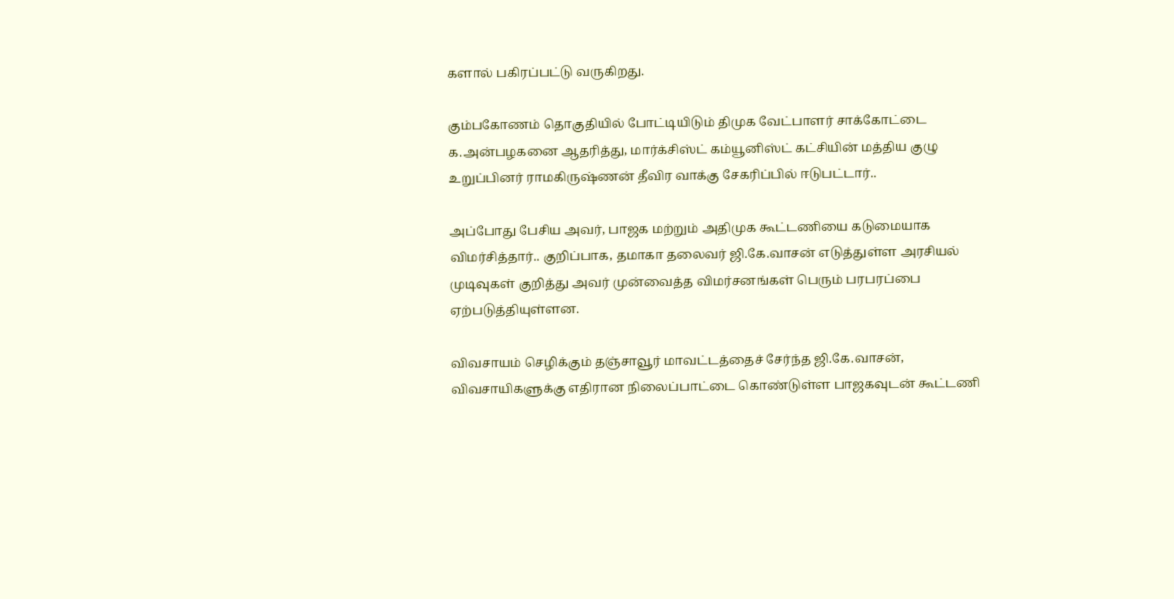களால் பகிரப்பட்டு வருகிறது.

கும்பகோணம் தொகுதியில் போட்டியிடும் திமுக வேட்பாளர் சாக்கோட்டை க.அன்பழகனை ஆதரித்து, மார்க்சிஸ்ட் கம்யூனிஸ்ட் கட்சியின் மத்திய குழு உறுப்பினர் ராமகிருஷ்ணன் தீவிர வாக்கு சேகரிப்பில் ஈடுபட்டார்..

அப்போது பேசிய அவர், பாஜக மற்றும் அதிமுக கூட்டணியை கடுமையாக விமர்சித்தார்.. குறிப்பாக, தமாகா தலைவர் ஜி.கே.வாசன் எடுத்துள்ள அரசியல் முடிவுகள் குறித்து அவர் முன்வைத்த விமர்சனங்கள் பெரும் பரபரப்பை ஏற்படுத்தியுள்ளன.

விவசாயம் செழிக்கும் தஞ்சாவூர் மாவட்டத்தைச் சேர்ந்த ஜி.கே.வாசன், விவசாயிகளுக்கு எதிரான நிலைப்பாட்டை கொண்டுள்ள பாஜகவுடன் கூட்டணி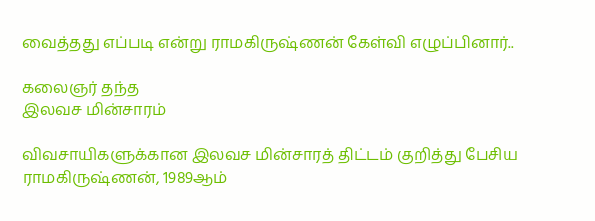வைத்தது எப்படி என்று ராமகிருஷ்ணன் கேள்வி எழுப்பினார்..

கலைஞர் தந்த
இலவச மின்சாரம்

விவசாயிகளுக்கான இலவச மின்சாரத் திட்டம் குறித்து பேசிய ராமகிருஷ்ணன், 1989ஆம்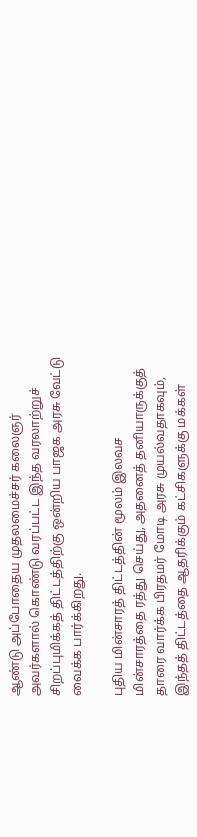ஆண்டு அப்போதைய முதலமைச்சர் கலைஞர் அவர்களால் கொண்டு வரப்பட்ட இந்த வரலாற்றுச் சிறப்புமிக்கத் திட்டத்திற்கு ஒன்றிய பாஜக அரசு வேட்டு வைக்க பார்க்கிறது.

புதிய மின்சாரத் திட்டத்தின் மூலம் இலவச மின்சாரத்தை ரத்து செய்து, அதனைத் தனியாருக்குத் தாரை வார்க்க பிரதமர் மோடி அரசு முயல்வதாகவும், இந்தத் திட்டத்தை ஆதரிக்கும் கட்சிகளுக்கு மக்கள்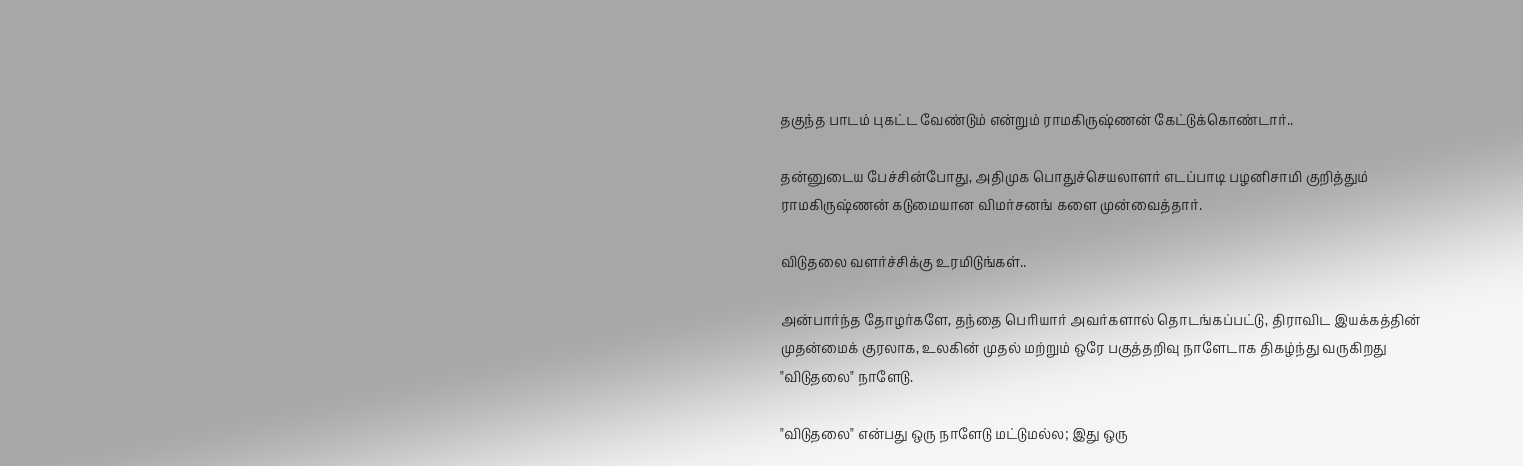தகுந்த பாடம் புகட்ட வேண்டும் என்றும் ராமகிருஷ்ணன் கேட்டுக்கொண்டார்..

தன்னுடைய பேச்சின்போது, அதிமுக பொதுச்செயலாளர் எடப்பாடி பழனிசாமி குறித்தும் ராமகிருஷ்ணன் கடுமையான விமர்சனங் களை முன்வைத்தார்.

விடுதலை வளர்ச்சிக்கு உரமிடுங்கள்..

அன்பார்ந்த தோழர்களே, தந்தை பெரியார் அவர்களால் தொடங்கப்பட்டு, திராவிட இயக்கத்தின் முதன்மைக் குரலாக, உலகின் முதல் மற்றும் ஒரே பகுத்தறிவு நாளேடாக திகழ்ந்து வருகிறது "விடுதலை" நாளேடு.

"விடுதலை" என்பது ஒரு நாளேடு மட்டுமல்ல; இது ஒரு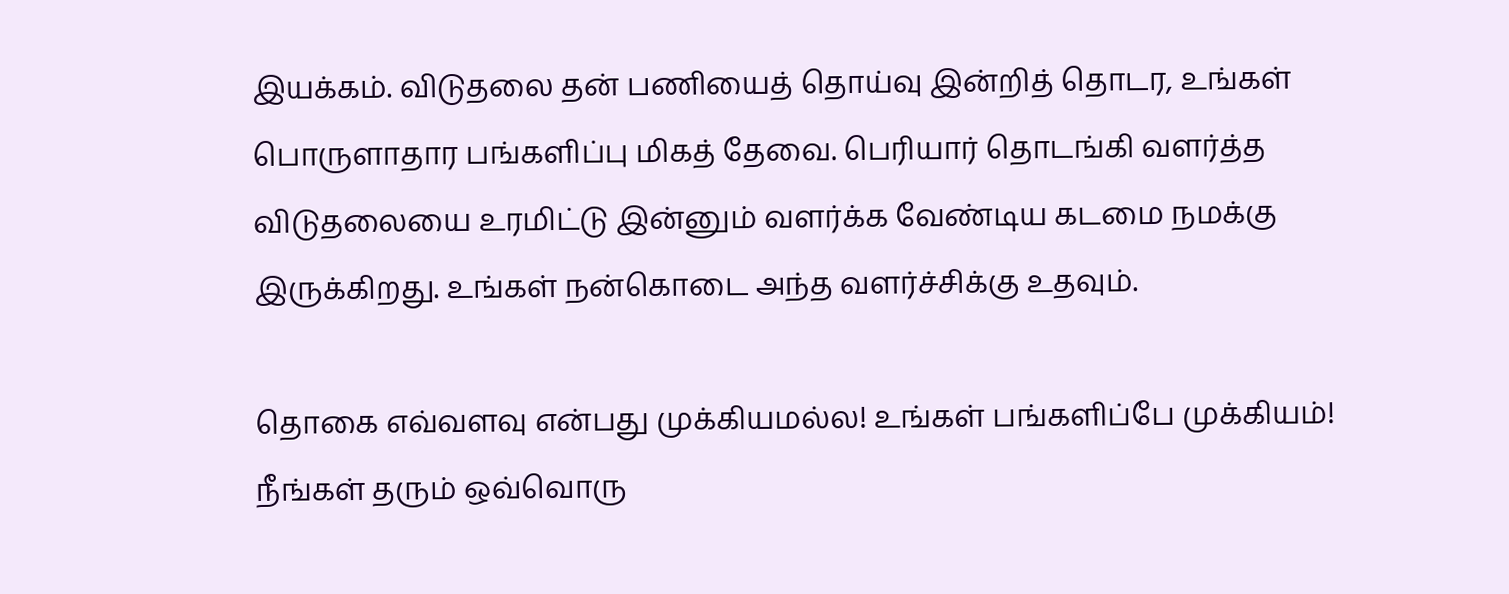இயக்கம். விடுதலை தன் பணியைத் தொய்வு இன்றித் தொடர, உங்கள் பொருளாதார பங்களிப்பு மிகத் தேவை. பெரியார் தொடங்கி வளர்த்த விடுதலையை உரமிட்டு இன்னும் வளர்க்க வேண்டிய கடமை நமக்கு இருக்கிறது. உங்கள் நன்கொடை அந்த வளர்ச்சிக்கு உதவும்.

தொகை எவ்வளவு என்பது முக்கியமல்ல! உங்கள் பங்களிப்பே முக்கியம்! நீங்கள் தரும் ஒவ்வொரு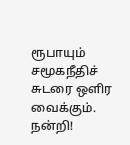ரூபாயும் சமூகநீதிச் சுடரை ஒளிர வைக்கும். நன்றி!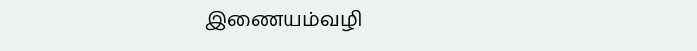இணையம்வழி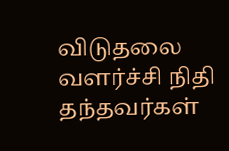விடுதலை வளர்ச்சி நிதி தந்தவர்கள்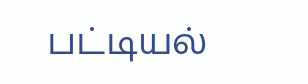பட்டியல்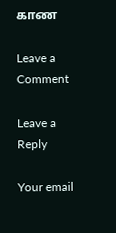காண

Leave a Comment

Leave a Reply

Your email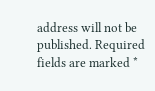address will not be published. Required fields are marked *